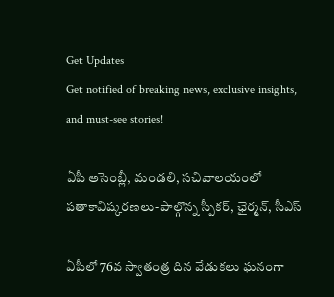Get Updates
Get notified of breaking news, exclusive insights, and must-see stories!

ఏపీ అసెంబ్లీ, మండలి, సచివాలయంలో పతాకావిష్కరణలు-పాల్గొన్న స్పీకర్, ఛైర్మన్, సీఎస్

ఏపీలో 76వ స్వాతంత్ర దిన వేడుకలు ఘనంగా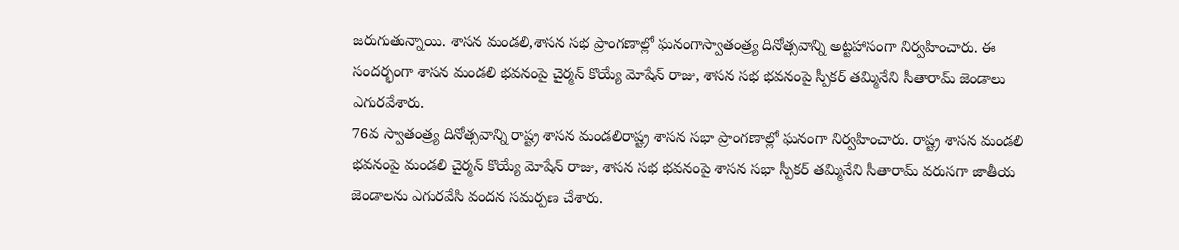జరుగుతున్నాయి. శాసన మండలి,శాసన సభ ప్రాంగణాల్లో ఘనంగాస్వాతంత్ర్య దినోత్సవాన్ని అట్టహాసంగా నిర్వహించారు. ఈ సందర్భంగా శాసన మండలి భవనంపై చైర్మన్ కొయ్యే మోషేన్ రాజు, శాసన సభ భవనంపై స్పీకర్ తమ్మినేని సీతారామ్ జెండాలు ఎగురవేశారు.
76వ స్వాతంత్ర్య దినోత్సవాన్ని రాష్ట్ర శాసన మండలిరాష్ట్ర శాసన సభా ప్రాంగణాల్లో ఘనంగా నిర్వహించారు. రాష్ట్ర శాసన మండలి భవనంపై మండలి చైర్మన్ కొయ్యే మోషేన్ రాజు, శాసన సభ భవనంపై శాసన సభా స్పీకర్ తమ్మినేని సీతారామ్ వరుసగా జాతీయ జెండాలను ఎగురవేసి వందన సమర్పణ చేశారు.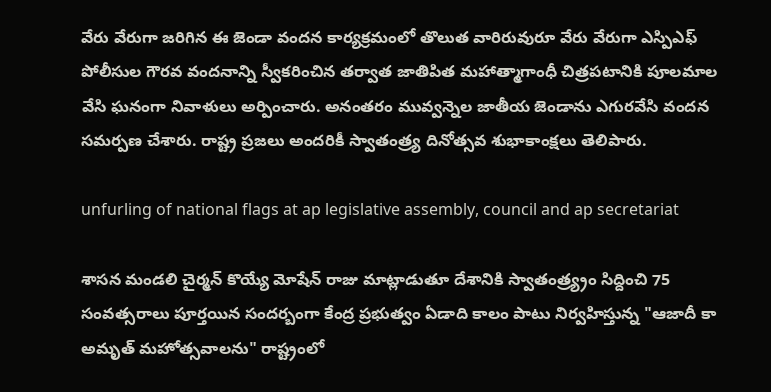వేరు వేరుగా జరిగిన ఈ జెండా వందన కార్యక్రమంలో తొలుత వారిరువురూ వేరు వేరుగా ఎస్పిఎఫ్ పోలీసుల గౌరవ వందనాన్ని స్వీకరించిన తర్వాత జాతిపిత మహాత్మాగాంధీ చిత్రపటానికి పూలమాల వేసి ఘనంగా నివాళులు అర్పించారు. అనంతరం మువ్వన్నెల జాతీయ జెండాను ఎగురవేసి వందన సమర్పణ చేశారు. రాష్ట్ర ప్రజలు అందరికీ స్వాతంత్ర్య దినోత్సవ శుభాకాంక్షలు తెలిపారు.

unfurling of national flags at ap legislative assembly, council and ap secretariat

శాసన మండలి చైర్మన్ కొయ్యే మోషేన్ రాజు మాట్లాడుతూ దేశానికి స్వాతంత్ర్య్రం సిద్దించి 75 సంవత్సరాలు పూర్తయిన సందర్బంగా కేంద్ర ప్రభుత్వం ఏడాది కాలం పాటు నిర్వహిస్తున్న "ఆజాదీ కా అమృత్ మహోత్సవాలను" రాష్ట్రంలో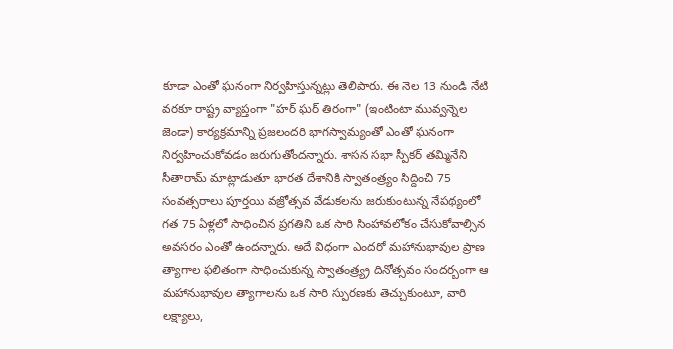కూడా ఎంతో ఘనంగా నిర్వహిస్తున్నట్లు తెలిపారు. ఈ నెల 13 నుండి నేటి వరకూ రాష్ట్ర వ్యాప్తంగా "హర్ ఘర్ తిరంగా" (ఇంటింటా మువ్వన్నెల జెండా) కార్యక్రమాన్ని ప్రజలందరి భాగస్వామ్యంతో ఎంతో ఘనంగా నిర్వహించుకోవడం జరుగుతోందన్నారు. శాసన సభా స్పీకర్ తమ్మినేని సీతారామ్ మాట్లాడుతూ భారత దేశానికి స్వాతంత్ర్యం సిద్దించి 75 సంవత్సరాలు పూర్తయి వజ్రోత్సవ వేడుకలను జరుకుంటున్న నేపథ్యంలో గత 75 ఏళ్లలో సాధించిన ప్రగతిని ఒక సారి సింహావలోకం చేసుకోవాల్సిన అవసరం ఎంతో ఉందన్నారు. అదే విధంగా ఎందరో మహానుభావుల ప్రాణ త్యాగాల ఫలితంగా సాధించుకున్న స్వాతంత్ర్య్ర దినోత్సవం సందర్బంగా ఆ మహానుభావుల త్యాగాలను ఒక సారి స్పురణకు తెచ్చుకుంటూ, వారి లక్ష్యాలు,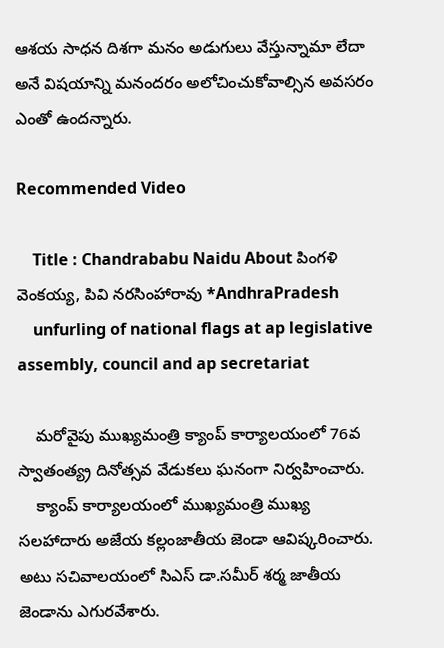ఆశయ సాధన దిశగా మనం అడుగులు వేస్తున్నామా లేదా అనే విషయాన్ని మనందరం అలోచించుకోవాల్సిన అవసరం ఎంతో ఉందన్నారు.

Recommended Video

    Title : Chandrababu Naidu About పింగళి వెంకయ్య, పివి నరసింహారావు *AndhraPradesh
    unfurling of national flags at ap legislative assembly, council and ap secretariat

    మరోవైపు ముఖ్యమంత్రి క్యాంప్‌ కార్యాలయంలో 76వ స్వాతంత్య్ర దినోత్సవ వేడుకలు ఘనంగా నిర్వహించారు.
    క్యాంప్‌ కార్యాలయంలో ముఖ్యమంత్రి ముఖ్య సలహాదారు అజేయ కల్లంజాతీయ జెండా ఆవిష్కరించారు. అటు సచివాలయంలో సిఎస్ డా.సమీర్ శర్మ జాతీయ జెండాను ఎగురవేశారు.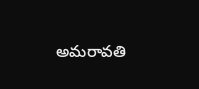అమరావతి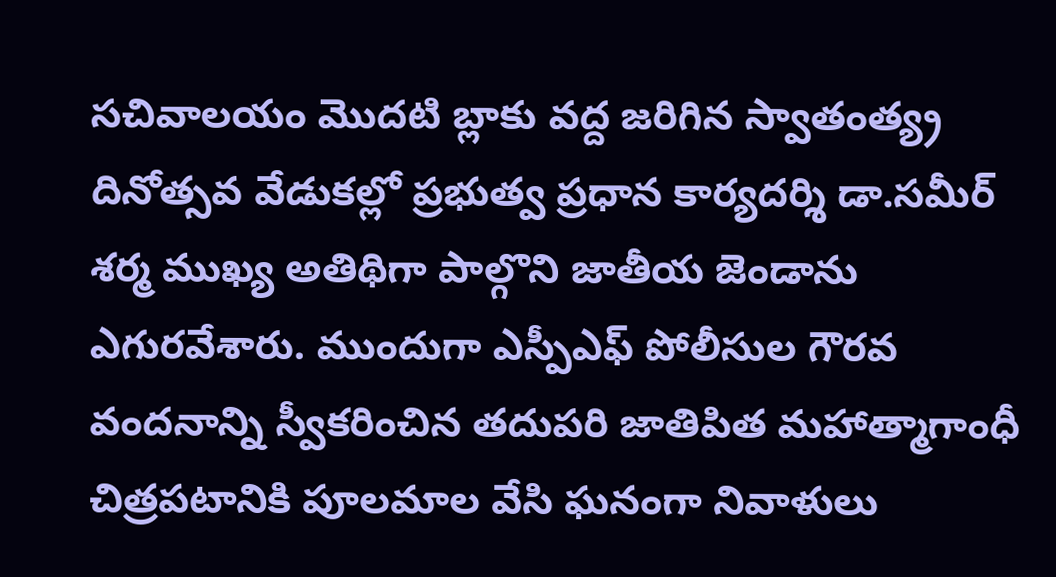సచివాలయం మొదటి బ్లాకు వద్ద జరిగిన స్వాతంత్య్ర దినోత్సవ వేడుకల్లో ప్రభుత్వ ప్రధాన కార్యదర్శి డా.సమీర్ శర్మ ముఖ్య అతిథిగా పాల్గొని జాతీయ జెండాను ఎగురవేశారు. ముందుగా ఎస్పీఎఫ్ పోలీసుల గౌరవ వందనాన్ని స్వీకరించిన తదుపరి జాతిపిత మహాత్మాగాంధీ చిత్రపటానికి పూలమాల వేసి ఘనంగా నివాళులు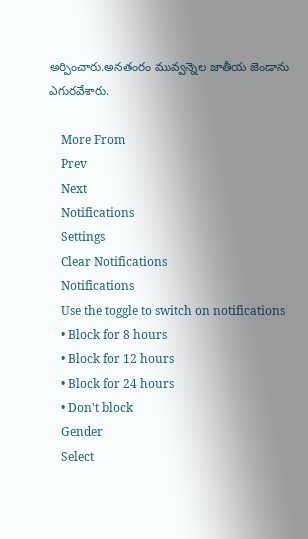అర్పించారు.అనతంరం మువ్వన్నెల జాతీయ జెండాను ఎగురవేశారు.

    More From
    Prev
    Next
    Notifications
    Settings
    Clear Notifications
    Notifications
    Use the toggle to switch on notifications
    • Block for 8 hours
    • Block for 12 hours
    • Block for 24 hours
    • Don't block
    Gender
    Select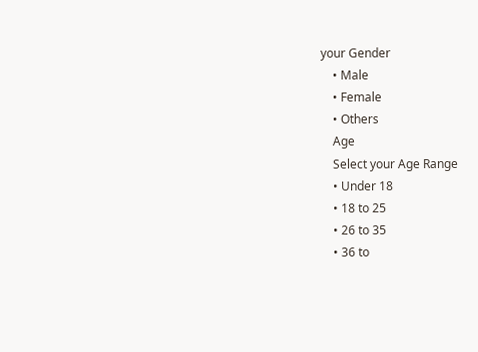your Gender
    • Male
    • Female
    • Others
    Age
    Select your Age Range
    • Under 18
    • 18 to 25
    • 26 to 35
    • 36 to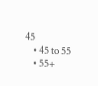45
    • 45 to 55
    • 55+